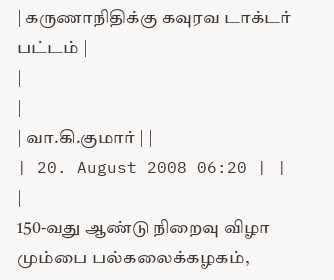| கருணாநிதிக்கு கவுரவ டாக்டர் பட்டம் |
|
|
| வா.கி.குமார் | |
| 20. August 2008 06:20 | |
|
150-வது ஆண்டு நிறைவு விழா மும்பை பல்கலைக்கழகம்,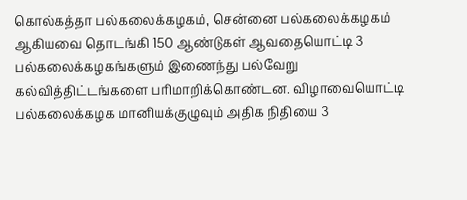கொல்கத்தா பல்கலைக்கழகம், சென்னை பல்கலைக்கழகம் ஆகியவை தொடங்கி 150 ஆண்டுகள் ஆவதையொட்டி 3 பல்கலைக்கழகங்களும் இணைந்து பல்வேறு கல்வித்திட்டங்களை பரிமாறிக்கொண்டன. விழாவையொட்டி பல்கலைக்கழக மானியக்குழுவும் அதிக நிதியை 3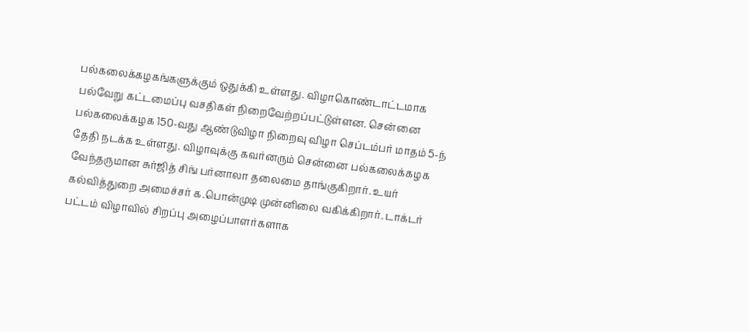பல்கலைக்கழகங்களுக்கும் ஒதுக்கி உள்ளது. விழாகொண்டாட்டமாக பல்வேறு கட்டமைப்பு வசதிகள் நிறைவேற்றப்பட்டுள்ளன. சென்னை பல்கலைக்கழக 150-வது ஆண்டுவிழா நிறைவு விழா செப்டம்பர் மாதம் 5-ந் தேதி நடக்க உள்ளது. விழாவுக்கு கவர்னரும் சென்னை பல்கலைக்கழக வேந்தருமான சுர்ஜித் சிங் பர்னாலா தலைமை தாங்குகிறார். உயர் கல்வித்துறை அமைச்சர் க.பொன்முடி முன்னிலை வகிக்கிறார். டாக்டர் பட்டம் விழாவில் சிறப்பு அழைப்பாளர்களாக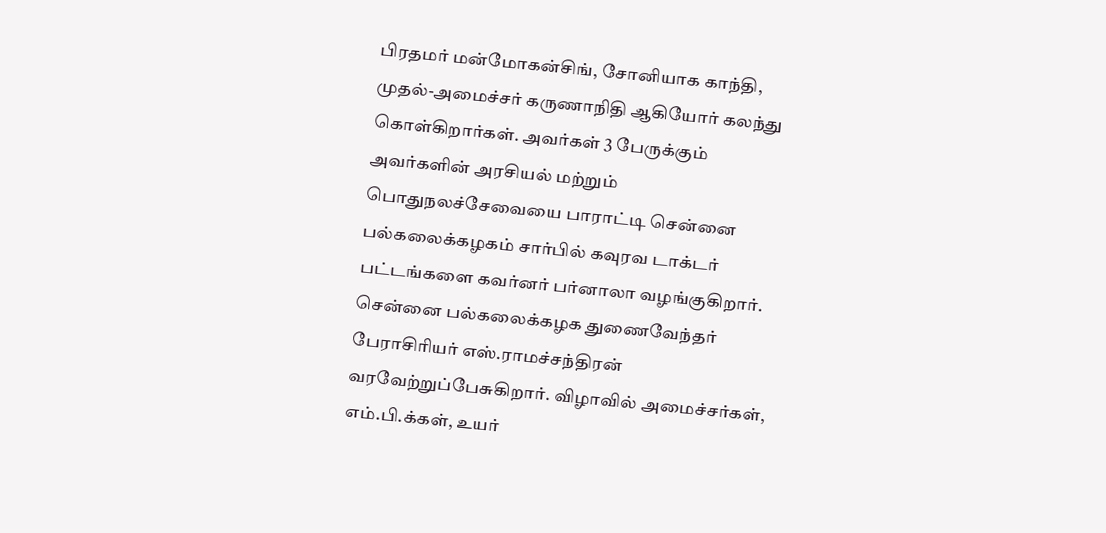பிரதமர் மன்மோகன்சிங், சோனியாக காந்தி, முதல்-அமைச்சர் கருணாநிதி ஆகியோர் கலந்து கொள்கிறார்கள். அவர்கள் 3 பேருக்கும் அவர்களின் அரசியல் மற்றும் பொதுநலச்சேவையை பாராட்டி சென்னை பல்கலைக்கழகம் சார்பில் கவுரவ டாக்டர் பட்டங்களை கவர்னர் பர்னாலா வழங்குகிறார். சென்னை பல்கலைக்கழக துணைவேந்தர் பேராசிரியர் எஸ்.ராமச்சந்திரன் வரவேற்றுப்பேசுகிறார். விழாவில் அமைச்சர்கள், எம்.பி.க்கள், உயர்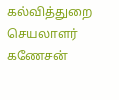கல்வித்துறை செயலாளர் கணேசன்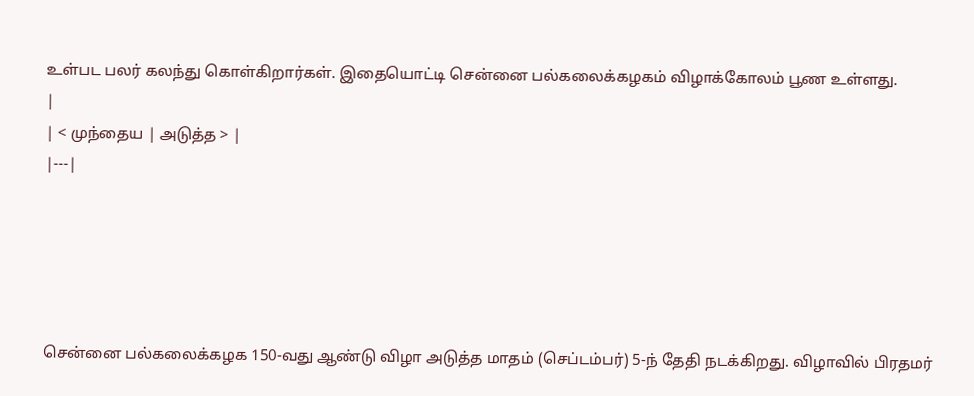உள்பட பலர் கலந்து கொள்கிறார்கள். இதையொட்டி சென்னை பல்கலைக்கழகம் விழாக்கோலம் பூண உள்ளது.
|
| < முந்தைய | அடுத்த > |
|---|





சென்னை பல்கலைக்கழக 150-வது ஆண்டு விழா அடுத்த மாதம் (செப்டம்பர்) 5-ந் தேதி நடக்கிறது. விழாவில் பிரதமர்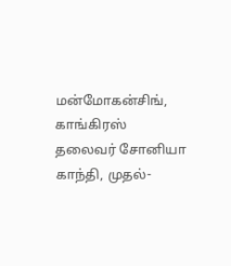மன்மோகன்சிங், காங்கிரஸ் தலைவர் சோனியா காந்தி, முதல்-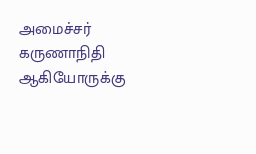அமைச்சர் கருணாநிதி ஆகியோருக்கு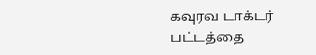கவுரவ டாக்டர் பட்டத்தை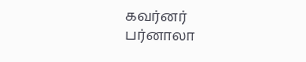கவர்னர் பர்னாலா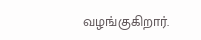வழங்குகிறார்.